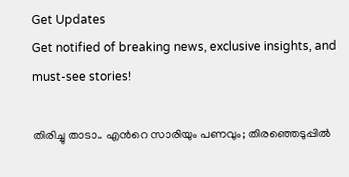Get Updates
Get notified of breaking news, exclusive insights, and must-see stories!

തിരിച്ചു താടാ.. എന്‍റെ സാരിയും പണവും; തിരഞ്ഞെടുപ്പില്‍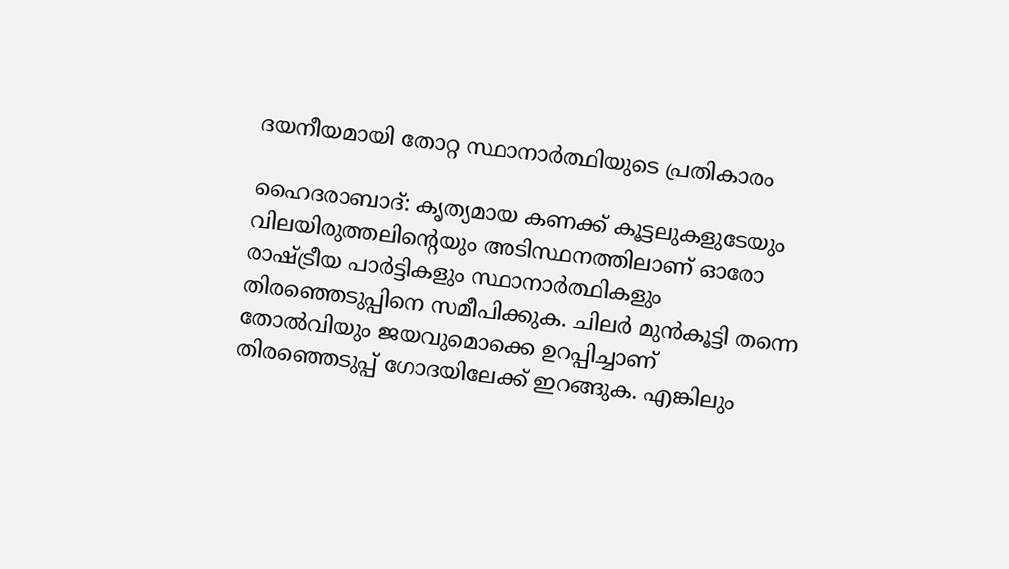ദയനീയമായി തോറ്റ സ്ഥാനാര്‍ത്ഥിയുടെ പ്രതികാരം

ഹൈദരാബാദ്: കൃത്യമായ കണക്ക് കൂട്ടലുകളുടേയും വിലയിരുത്തലിന്‍റെയും അടിസ്ഥനത്തിലാണ് ഓരോ രാഷ്ട്രീയ പാര്‍ട്ടികളും സ്ഥാനാര്‍ത്ഥികളും തിരഞ്ഞെടുപ്പിനെ സമീപിക്കുക. ചിലര്‍ മുന്‍കൂട്ടി തന്നെ തോല്‍വിയും ജയവുമൊക്കെ ഉറപ്പിച്ചാണ് തിരഞ്ഞെടുപ്പ് ഗോദയിലേക്ക് ഇറങ്ങുക. എങ്കിലും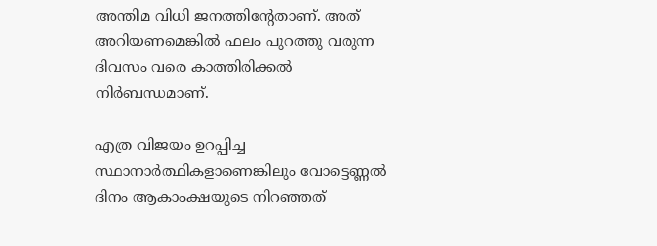അന്തിമ വിധി ജനത്തിന്‍റേതാണ്. അത് അറിയണമെങ്കില്‍ ഫലം പുറത്തു വരുന്ന ദിവസം വരെ കാത്തിരിക്കല്‍ നിര്‍ബന്ധമാണ്.

എത്ര വിജയം ഉറപ്പിച്ച സ്ഥാനാര്‍ത്ഥികളാണെങ്കിലും വോട്ടെണ്ണല്‍ ദിനം ആകാംക്ഷയുടെ നിറഞ്ഞത്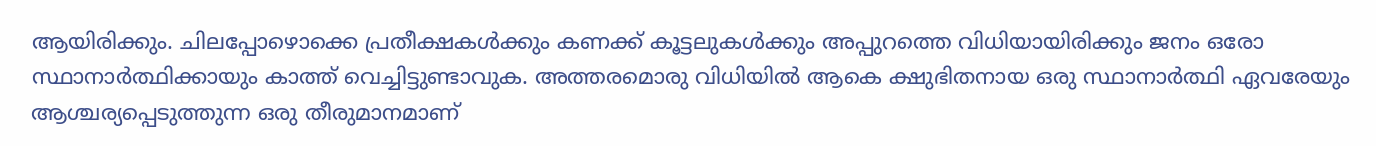ആയിരിക്കും. ചിലപ്പോഴൊക്കെ പ്രതീക്ഷകള്‍ക്കും കണക്ക് കൂട്ടലുകള്‍ക്കും അപ്പുറത്തെ വിധിയായിരിക്കും ജനം ഒരോ സ്ഥാനാര്‍ത്ഥിക്കായും കാത്ത് വെച്ചിട്ടുണ്ടാവുക. അത്തരമൊരു വിധിയില്‍ ആകെ ക്ഷുഭിതനായ ഒരു സ്ഥാനാര്‍ത്ഥി ഏവരേയും ആശ്ചര്യപ്പെടുത്തുന്ന ഒരു തീരുമാനമാണ്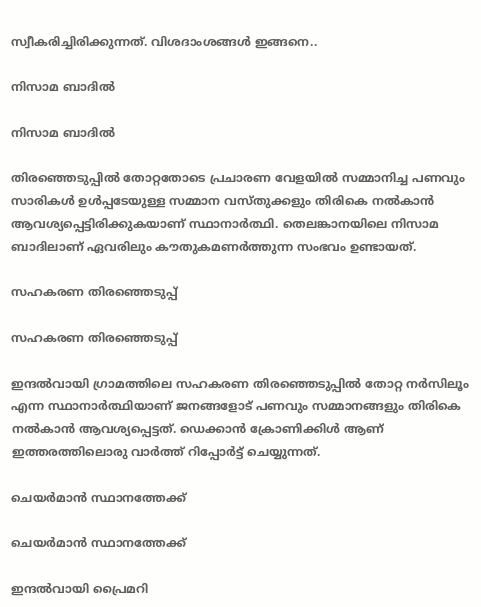സ്വീകരിച്ചിരിക്കുന്നത്. വിശദാംശങ്ങള്‍ ഇങ്ങനെ..

നിസാമ ബാദില്‍

നിസാമ ബാദില്‍

തിരഞ്ഞെടുപ്പില്‍ തോറ്റതോടെ പ്രചാരണ വേളയില്‍ സമ്മാനിച്ച പണവും സാരികള്‍ ഉള്‍പ്പടേയുള്ള സമ്മാന വസ്തുക്കളും തിരികെ നല്‍കാന്‍ ആവശ്യപ്പെട്ടിരിക്കുകയാണ് സ്ഥാനാര്‍ത്ഥി. തെലങ്കാനയിലെ നിസാമ ബാദിലാണ് ഏവരിലും കൗതുകമണര്‍ത്തുന്ന സംഭവം ഉണ്ടായത്.

സഹകരണ തിരഞ്ഞെടുപ്പ്

സഹകരണ തിരഞ്ഞെടുപ്പ്

ഇന്ദല്‍വായി ഗ്രാമത്തിലെ സഹകരണ തിരഞ്ഞെടുപ്പില്‍ തോറ്റ നര്‍സിലൂം എന്ന സ്ഥാനാര്‍ത്ഥിയാണ് ജനങ്ങളോട് പണവും സമ്മാനങ്ങളും തിരികെ നല്‍കാന്‍ ആവശ്യപ്പെട്ടത്. ഡെക്കാന്‍ ക്രോണിക്കിള്‍ ആണ് ഇത്തരത്തിലൊരു വാര്‍ത്ത് റിപ്പോര്‍ട്ട് ചെയ്യുന്നത്.

ചെയര്‍മാന്‍ സ്ഥാനത്തേക്ക്

ചെയര്‍മാന്‍ സ്ഥാനത്തേക്ക്

ഇന്ദല്‍വായി പ്രൈമറി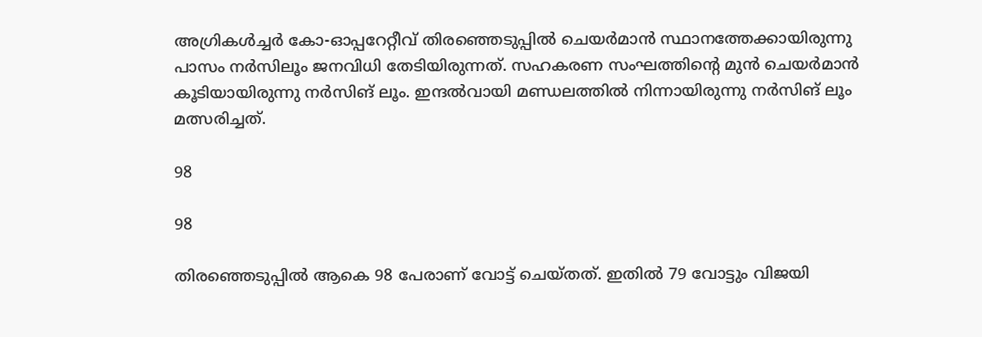അഗ്രികള്‍ച്ചര്‍ കോ-ഓപ്പറേറ്റീവ് തിരഞ്ഞെടുപ്പില്‍ ചെയര്‍മാന്‍ സ്ഥാനത്തേക്കായിരുന്നു പാസം നര്‍സിലൂം ജനവിധി തേടിയിരുന്നത്. സഹകരണ സംഘത്തിന്‍റെ മുന്‍ ചെയര്‍മാന്‍ കൂടിയായിരുന്നു നര്‍സിങ് ലൂം. ഇന്ദല്‍വായി മണ്ഡലത്തില്‍ നിന്നായിരുന്നു നര്‍സിങ് ലൂം മത്സരിച്ചത്.

98

98

തിരഞ്ഞെടുപ്പില്‍ ആകെ 98 പേരാണ് വോട്ട് ചെയ്തത്. ഇതില്‍ 79 വോട്ടും വിജയി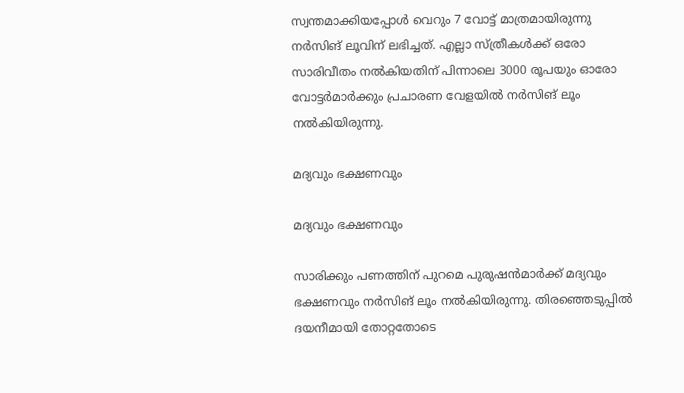സ്വന്തമാക്കിയപ്പോള്‍ വെറും 7 വോട്ട് മാത്രമായിരുന്നു നര്‍സിങ് ലൂവിന് ലഭിച്ചത്. എല്ലാ സ്ത്രീകള്‍ക്ക് ഒരോ സാരിവീതം നല്‍കിയതിന് പിന്നാലെ 3000 രൂപയും ഓരോ വോട്ടര്‍മാര്‍ക്കും പ്രചാരണ വേളയില്‍ നര്‍സിങ് ലൂം നല്‍കിയിരുന്നു.

മദ്യവും ഭക്ഷണവും

മദ്യവും ഭക്ഷണവും

സാരിക്കും പണത്തിന് പുറമെ പുരുഷന്‍മാര്‍ക്ക് മദ്യവും ഭക്ഷണവും നര്‍സിങ് ലൂം നല്‍കിയിരുന്നു. തിരഞ്ഞെടുപ്പില്‍ ദയനീമായി തോറ്റതോടെ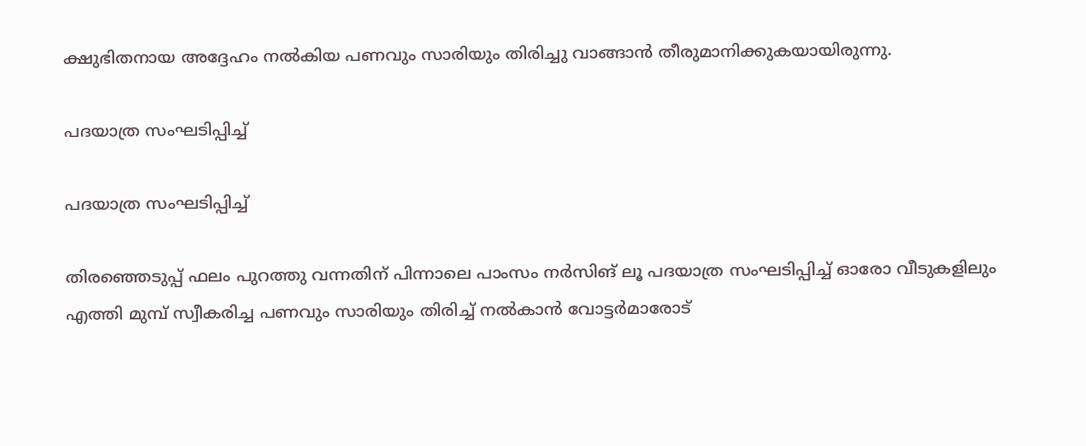ക്ഷുഭിതനായ അദ്ദേഹം നല്‍കിയ പണവും സാരിയും തിരിച്ചു വാങ്ങാന്‍ തീരുമാനിക്കുകയായിരുന്നു.

പദയാത്ര സംഘടിപ്പിച്ച്

പദയാത്ര സംഘടിപ്പിച്ച്

തിരഞ്ഞെടുപ്പ് ഫലം പുറത്തു വന്നതിന് പിന്നാലെ പാംസം നര്‍സിങ് ലൂ പദയാത്ര സംഘടിപ്പിച്ച് ഓരോ വീടുകളിലും എത്തി മുമ്പ് സ്വീകരിച്ച പണവും സാരിയും തിരിച്ച് നല്‍കാന്‍ വോട്ടര്‍മാരോട്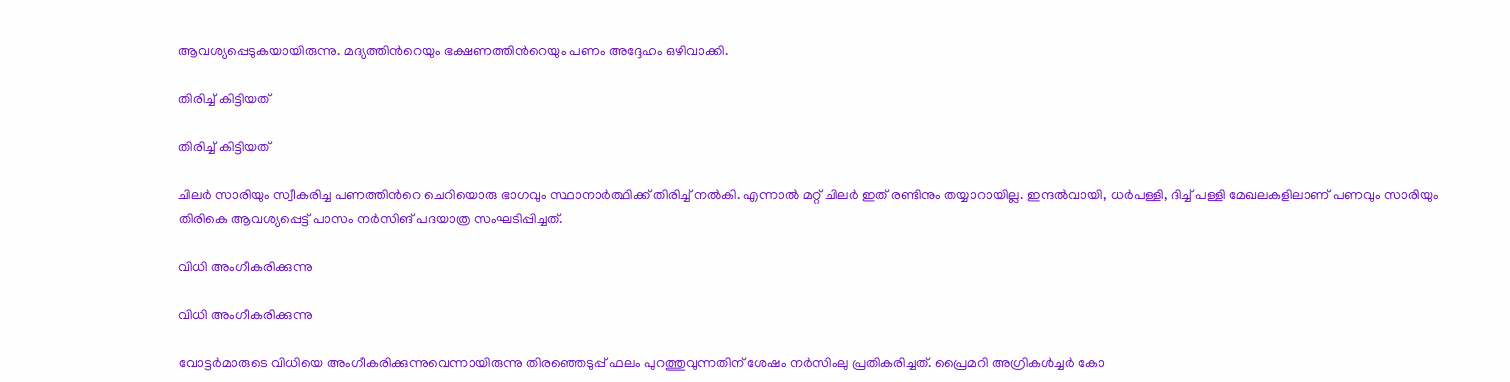ആവശ്യപ്പെടുകയായിരുന്നു. മദ്യത്തിന്‍റെയും ഭക്ഷണത്തിന്‍റെയും പണം അദ്ദേഹം ഒഴിവാക്കി.

തിരിച്ച് കിട്ടിയത്

തിരിച്ച് കിട്ടിയത്

ചിലര്‍ സാരിയും സ്വീകരിച്ച പണത്തിന്‍റെ ചെറിയൊരു ഭാഗവും സ്ഥാനാര്‍ത്ഥിക്ക് തിരിച്ച് നല്‍കി. എന്നാല്‍ മറ്റ് ചിലര്‍ ഇത് രണ്ടിനും തയ്യാറായില്ല. ഇന്ദല്‍വായി, ധര്‍പള്ളി, ദിച്ച് പള്ളി മേഖലകളിലാണ് പണവും സാരിയും തിരികെ ആവശ്യപ്പെട്ട് പാസം നര്‍സിങ് പദയാത്ര സംഘടിപ്പിച്ചത്.

വിധി അംഗീകരിക്കുന്നു

വിധി അംഗീകരിക്കുന്നു

വോട്ടര്‍മാരുടെ വിധിയെ അംഗീകരിക്കുന്നുവെന്നായിരുന്നു തിരഞ്ഞെടുപ്പ് ഫലം പുറത്തുവുന്നതിന് ശേഷം നര്‍സിംലു പ്രതികരിച്ചത്. പ്രൈമറി അഗ്രികള്‍ച്ചര്‍ കോ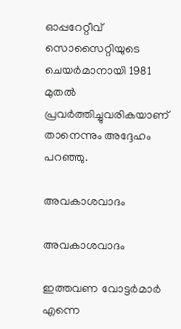ഓപ്പറേറ്റീവ് സൊസൈറ്റിയുടെ ചെയര്‍മാനായി 1981 മുതല്‍ പ്രവര്‍ത്തിച്ചുവരികയാണ് താനെന്നും അദ്ദേഹം പറഞ്ഞു.

അവകാശവാദം

അവകാശവാദം

ഇത്തവണ വോട്ടര്‍മാര്‍ എന്നെ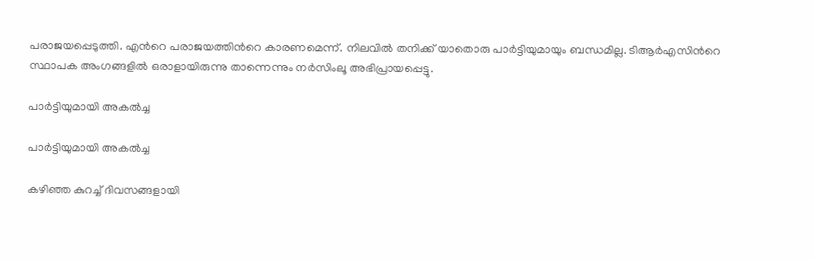പരാജയപ്പെടുത്തി. എന്‍റെ പരാജയത്തിന്‍റെ കാരണമെന്ന്. നിലവില്‍ തനിക്ക് യാതൊരു പാര്‍ട്ടിയുമായും ബന്ധമില്ല. ടിആര്‍എസിന്‍റെ സ്ഥാപക അംഗങ്ങളില്‍ ഒരാളായിരുന്നു താന്നെന്നും നര്‍സിംലൂ അഭിപ്രായപ്പെട്ടു.

പാര്‍ട്ടിയുമായി അകല്‍ച്ച

പാര്‍ട്ടിയുമായി അകല്‍ച്ച

കഴിഞ്ഞ കുറച്ച് ദിവസങ്ങളായി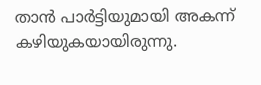താന്‍ പാര്‍ട്ടിയുമായി അകന്ന് കഴിയുകയായിരുന്നു.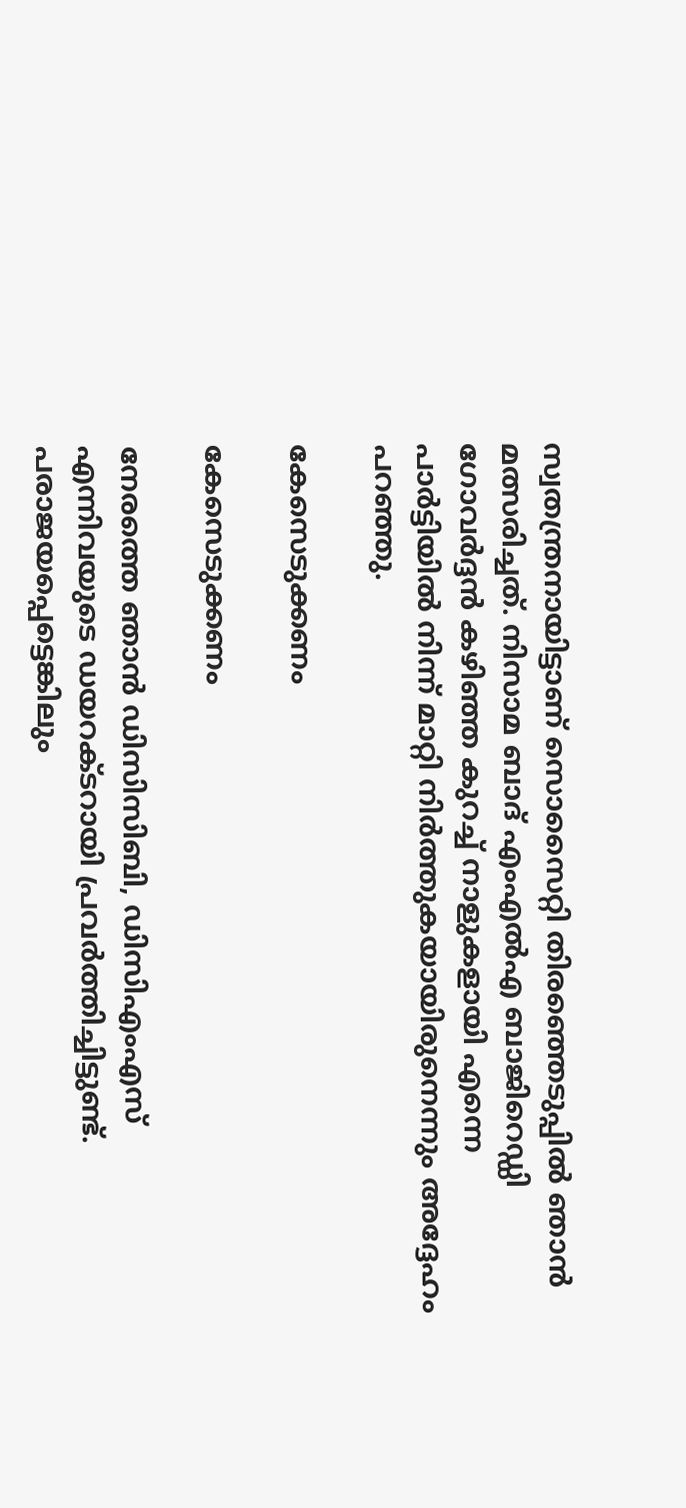സ്വതന്ത്രനായിട്ടാണ് സൊസൈറ്റി തിരഞ്ഞെടുപ്പില്‍ ഞാന്‍ മത്സരിച്ചത്. നിസാമ ബാദ് എംഎല്‍എ ബാജിറെഡ്ഡി ഗോവര്‍ദ്ദന്‍ കഴിഞ്ഞ കുറച്ച് നാളുകളായി എന്നെ പാര്‍ട്ടിയില്‍ നിന്ന് മാറ്റി നിര്‍ത്തുകയായിരുനെന്നും അദ്ദേഹം പറഞ്ഞു.

കേസെടുക്കണം

കേസെടുക്കണം

നേരത്തെ ഞാൻ ഡിസിസിബി, ഡിസിഎംഎസ് എന്നിവയുടെ ഡയറക്ടറായി പ്രവർത്തിച്ചിട്ടുണ്ട്. പരാജയപ്പെട്ടെങ്കിലും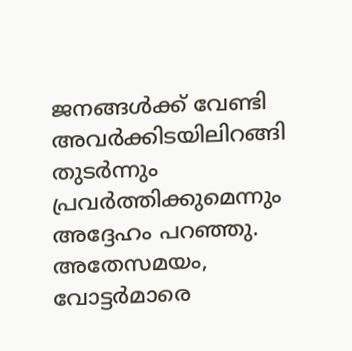ജനങ്ങള്‍ക്ക് വേണ്ടി അവര്‍ക്കിടയിലിറങ്ങി തുടര്‍ന്നും പ്രവര്‍ത്തിക്കുമെന്നും അദ്ദേഹം പറഞ്ഞു. അതേസമയം, വോട്ടര്‍മാരെ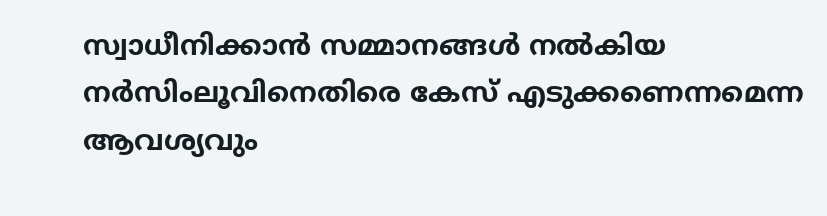സ്വാധീനിക്കാന്‍ സമ്മാനങ്ങള്‍ നല്‍കിയ നര്‍സിംലൂവിനെതിരെ കേസ് എടുക്കണെന്നമെന്ന ആവശ്യവും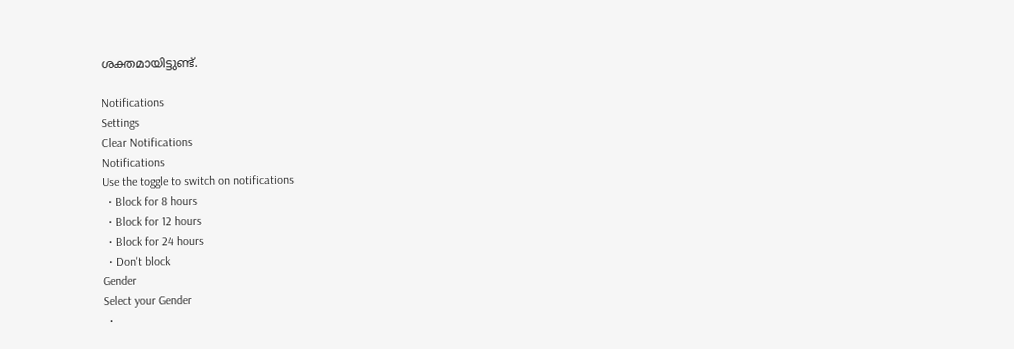ശക്തമായിട്ടുണ്ട്.

Notifications
Settings
Clear Notifications
Notifications
Use the toggle to switch on notifications
  • Block for 8 hours
  • Block for 12 hours
  • Block for 24 hours
  • Don't block
Gender
Select your Gender
  •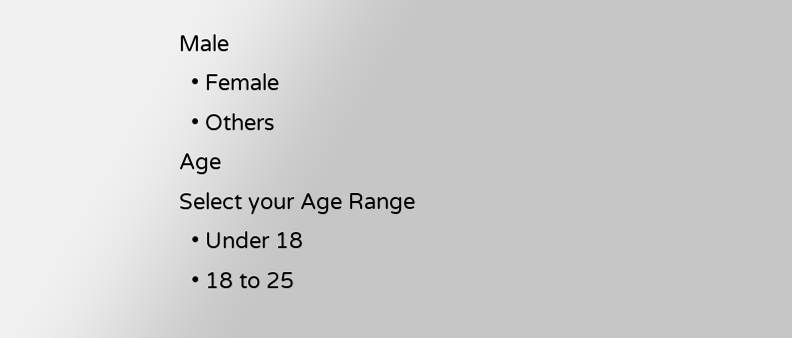Male
  • Female
  • Others
Age
Select your Age Range
  • Under 18
  • 18 to 25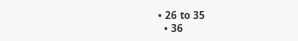• 26 to 35
  • 36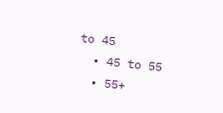to 45
  • 45 to 55
  • 55+